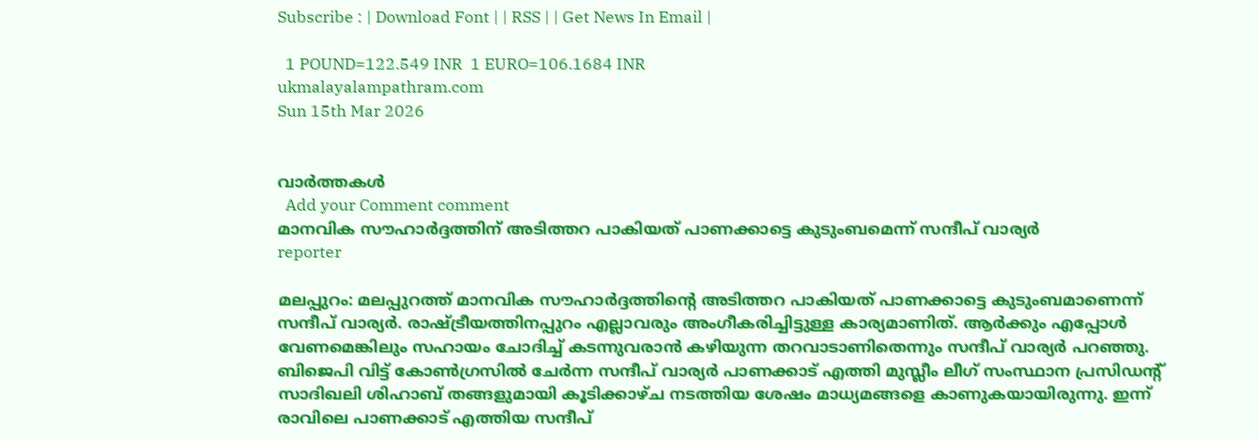Subscribe : | Download Font | | RSS | | Get News In Email |

  1 POUND=122.549 INR  1 EURO=106.1684 INR
ukmalayalampathram.com
Sun 15th Mar 2026


വാര്‍ത്തകള്‍
  Add your Comment comment
മാനവിക സൗഹാര്‍ദ്ദത്തിന് അടിത്തറ പാകിയത് പാണക്കാട്ടെ കുടുംബമെന്ന് സന്ദീപ് വാര്യര്‍
reporter

മലപ്പുറം: മലപ്പുറത്ത് മാനവിക സൗഹാര്‍ദ്ദത്തിന്റെ അടിത്തറ പാകിയത് പാണക്കാട്ടെ കുടുംബമാണെന്ന് സന്ദീപ് വാര്യര്‍. രാഷ്ട്രീയത്തിനപ്പുറം എല്ലാവരും അംഗീകരിച്ചിട്ടുള്ള കാര്യമാണിത്. ആര്‍ക്കും എപ്പോള്‍ വേണമെങ്കിലും സഹായം ചോദിച്ച് കടന്നുവരാന്‍ കഴിയുന്ന തറവാടാണിതെന്നും സന്ദീപ് വാര്യര്‍ പറഞ്ഞു. ബിജെപി വിട്ട് കോണ്‍ഗ്രസില്‍ ചേര്‍ന്ന സന്ദീപ് വാര്യര്‍ പാണക്കാട് എത്തി മുസ്ലീം ലീഗ് സംസ്ഥാന പ്രസിഡന്റ് സാദിഖലി ശിഹാബ് തങ്ങളുമായി കൂടിക്കാഴ്ച നടത്തിയ ശേഷം മാധ്യമങ്ങളെ കാണുകയായിരുന്നു. ഇന്ന് രാവിലെ പാണക്കാട് എത്തിയ സന്ദീപ്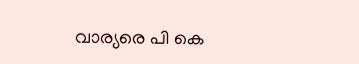വാര്യരെ പി കെ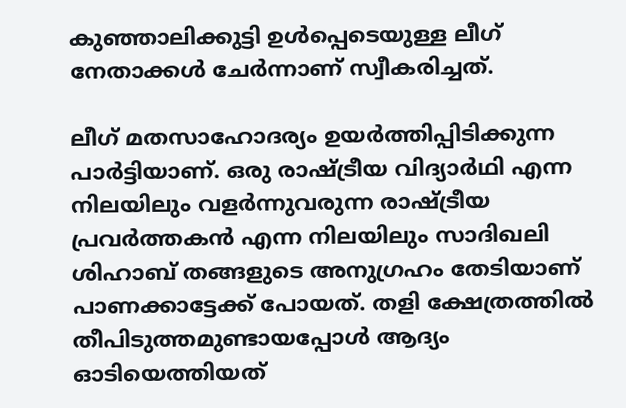കുഞ്ഞാലിക്കുട്ടി ഉള്‍പ്പെടെയുള്ള ലീഗ് നേതാക്കള്‍ ചേര്‍ന്നാണ് സ്വീകരിച്ചത്.

ലീഗ് മതസാഹോദര്യം ഉയര്‍ത്തിപ്പിടിക്കുന്ന പാര്‍ട്ടിയാണ്. ഒരു രാഷ്ട്രീയ വിദ്യാര്‍ഥി എന്ന നിലയിലും വളര്‍ന്നുവരുന്ന രാഷ്ട്രീയ പ്രവര്‍ത്തകന്‍ എന്ന നിലയിലും സാദിഖലി ശിഹാബ് തങ്ങളുടെ അനുഗ്രഹം തേടിയാണ് പാണക്കാട്ടേക്ക് പോയത്. തളി ക്ഷേത്രത്തില്‍ തീപിടുത്തമുണ്ടായപ്പോള്‍ ആദ്യം ഓടിയെത്തിയത്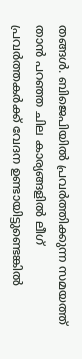തങ്ങള്‍. ബിജെപിയില്‍ പ്രവര്‍ത്തിക്കുന്ന സമയത്ത് താന്‍ പറഞ്ഞ ചില കാര്യങ്ങളില്‍ ലീഗ് പ്രവര്‍ത്തകര്‍ക്ക് വേദന ഉണ്ടായിട്ടുണ്ടെങ്കില്‍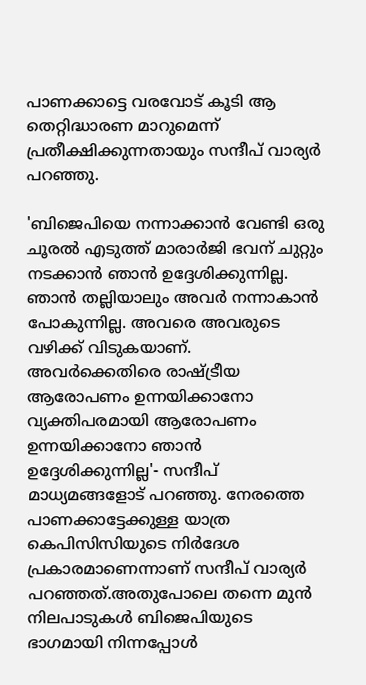പാണക്കാട്ടെ വരവോട് കൂടി ആ തെറ്റിദ്ധാരണ മാറുമെന്ന് പ്രതീക്ഷിക്കുന്നതായും സന്ദീപ് വാര്യര്‍ പറഞ്ഞു.

'ബിജെപിയെ നന്നാക്കാന്‍ വേണ്ടി ഒരു ചൂരല്‍ എടുത്ത് മാരാര്‍ജി ഭവന് ചുറ്റും നടക്കാന്‍ ഞാന്‍ ഉദ്ദേശിക്കുന്നില്ല. ഞാന്‍ തല്ലിയാലും അവര്‍ നന്നാകാന്‍ പോകുന്നില്ല. അവരെ അവരുടെ വഴിക്ക് വിടുകയാണ്. അവര്‍ക്കെതിരെ രാഷ്ട്രീയ ആരോപണം ഉന്നയിക്കാനോ വ്യക്തിപരമായി ആരോപണം ഉന്നയിക്കാനോ ഞാന്‍ ഉദ്ദേശിക്കുന്നില്ല'- സന്ദീപ് മാധ്യമങ്ങളോട് പറഞ്ഞു. നേരത്തെ പാണക്കാട്ടേക്കുള്ള യാത്ര കെപിസിസിയുടെ നിര്‍ദേശ പ്രകാരമാണെന്നാണ് സന്ദീപ് വാര്യര്‍ പറഞ്ഞത്.അതുപോലെ തന്നെ മുന്‍ നിലപാടുകള്‍ ബിജെപിയുടെ ഭാഗമായി നിന്നപ്പോള്‍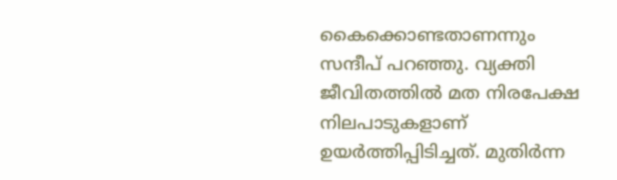കൈക്കൊണ്ടതാണന്നും സന്ദീപ് പറഞ്ഞു. വ്യക്തി ജീവിതത്തില്‍ മത നിരപേക്ഷ നിലപാടുകളാണ് ഉയര്‍ത്തിപ്പിടിച്ചത്. മുതിര്‍ന്ന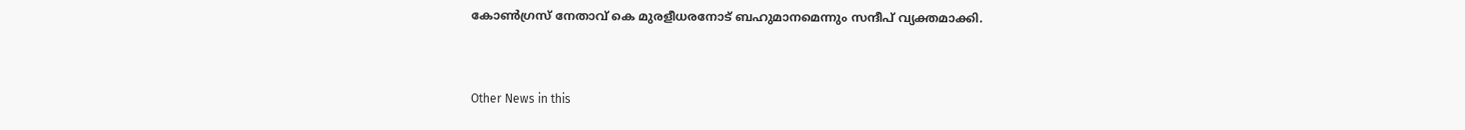കോണ്‍ഗ്രസ് നേതാവ് കെ മുരളീധരനോട് ബഹുമാനമെന്നും സന്ദീപ് വ്യക്തമാക്കി.


Other News in this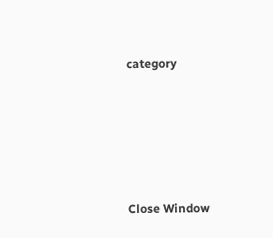category








Close Window